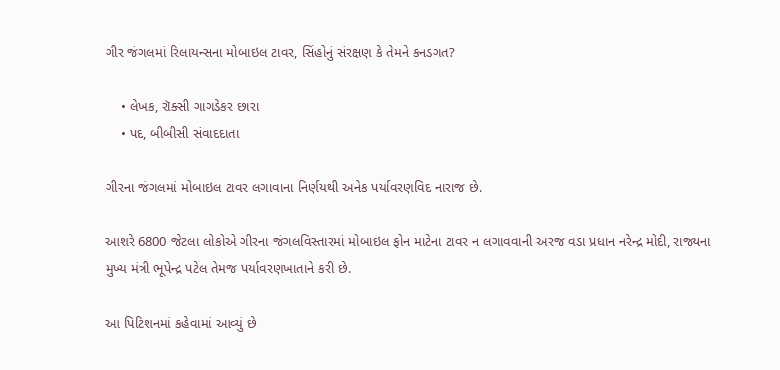ગીર જંગલમાં રિલાયન્સના મોબાઇલ ટાવર, સિંહોનું સંરક્ષણ કે તેમને કનડગત?

    • લેખક, રૉક્સી ગાગડેકર છારા
    • પદ, બીબીસી સંવાદદાતા

ગીરના જંગલમાં મોબાઇલ ટાવર લગાવાના નિર્ણયથી અનેક પર્યાવરણવિદ નારાજ છે.

આશરે 6800 જેટલા લોકોએ ગીરના જંગલવિસ્તારમાં મોબાઇલ ફોન માટેના ટાવર ન લગાવવાની અરજ વડા પ્રધાન નરેન્દ્ર મોદી, રાજ્યના મુખ્ય મંત્રી ભૂપેન્દ્ર પટેલ તેમજ પર્યાવરણખાતાને કરી છે.

આ પિટિશનમાં કહેવામાં આવ્યું છે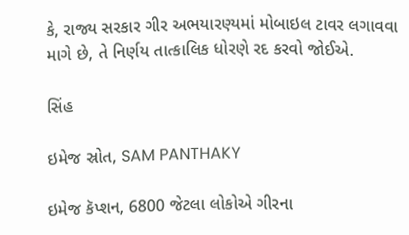કે, રાજ્ય સરકાર ગીર અભયારણ્યમાં મોબાઇલ ટાવર લગાવવા માગે છે, તે નિર્ણય તાત્કાલિક ધોરણે રદ કરવો જોઈએ.

સિંહ

ઇમેજ સ્રોત, SAM PANTHAKY

ઇમેજ કૅપ્શન, 6800 જેટલા લોકોએ ગીરના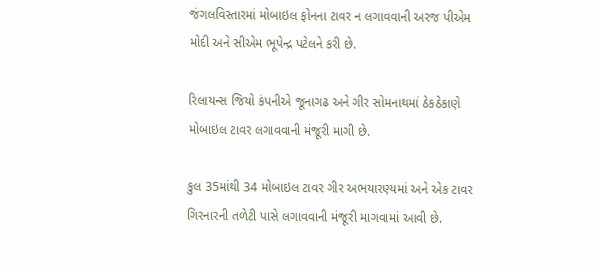જંગલવિસ્તારમાં મોબાઇલ ફોનના ટાવર ન લગાવવાની અરજ પીએમ મોદી અને સીએમ ભૂપેન્દ્ર પટેલને કરી છે.

રિલાયન્સ જિયો કંપનીએ જૂનાગઢ અને ગીર સોમનાથમાં ઠેકઠેકાણે મોબાઇલ ટાવર લગાવવાની મંજૂરી માગી છે.

કુલ 35માંથી 34 મોબાઇલ ટાવર ગીર અભયારણ્યમાં અને એક ટાવર ગિરનારની તળેટી પાસે લગાવવાની મંજૂરી માગવામાં આવી છે.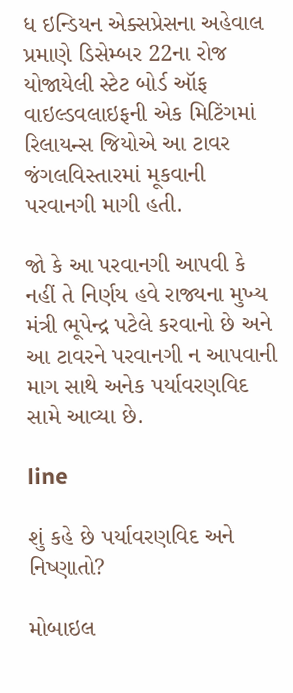ધ ઇન્ડિયન એક્સપ્રેસના અહેવાલ પ્રમાણે ડિસેમ્બર 22ના રોજ યોજાયેલી સ્ટેટ બોર્ડ ઑફ વાઇલ્ડવલાઇફની એક મિટિંગમાં રિલાયન્સ જિયોએ આ ટાવર જંગલવિસ્તારમાં મૂકવાની પરવાનગી માગી હતી.

જો કે આ પરવાનગી આપવી કે નહીં તે નિર્ણય હવે રાજ્યના મુખ્ય મંત્રી ભૂપેન્દ્ર પટેલે કરવાનો છે અને આ ટાવરને પરવાનગી ન આપવાની માગ સાથે અનેક પર્યાવરણવિદ સામે આવ્યા છે.

line

શું કહે છે પર્યાવરણવિદ અને નિષ્ણાતો?

મોબાઇલ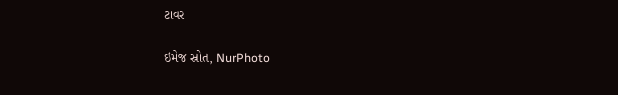ટાવર

ઇમેજ સ્રોત, NurPhoto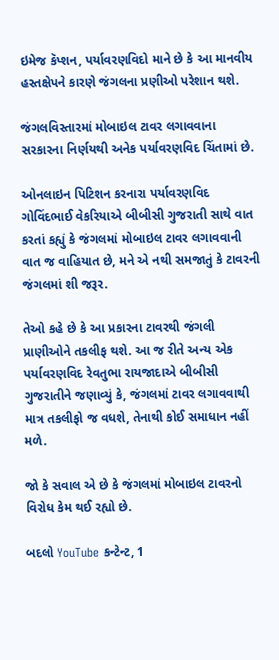ઇમેજ કૅપ્શન, પર્યાવરણવિદો માને છે કે આ માનવીય હસ્તક્ષેપને કારણે જંગલના પ્રણીઓ પરેશાન થશે.

જંગલવિસ્તારમાં મોબાઇલ ટાવર લગાવવાના સરકારના નિર્ણયથી અનેક પર્યાવરણવિદ ચિંતામાં છે.

ઓનલાઇન પિટિશન કરનારા પર્યાવરણવિદ ગોવિંદભાઈ વેકરિયાએ બીબીસી ગુજરાતી સાથે વાત કરતાં કહ્યું કે જંગલમાં મોબાઇલ ટાવર લગાવવાની વાત જ વાહિયાત છે, મને એ નથી સમજાતું કે ટાવરની જંગલમાં શી જરૂર.

તેઓ કહે છે કે આ પ્રકારના ટાવરથી જંગલી પ્રાણીઓને તકલીફ થશે. આ જ રીતે અન્ય એક પર્યાવરણવિદ રેવતુભા રાયજાદાએ બીબીસી ગુજરાતીને જણાવ્યું કે, જંગલમાં ટાવર લગાવવાથી માત્ર તકલીફો જ વધશે, તેનાથી કોઈ સમાધાન નહીં મળે.

જો કે સવાલ એ છે કે જંગલમાં મોબાઇલ ટાવરનો વિરોધ કેમ થઈ રહ્યો છે.

બદલો YouTube કન્ટેન્ટ, 1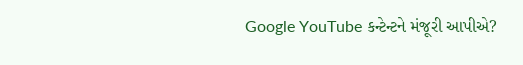Google YouTube કન્ટેન્ટને મંજૂરી આપીએ?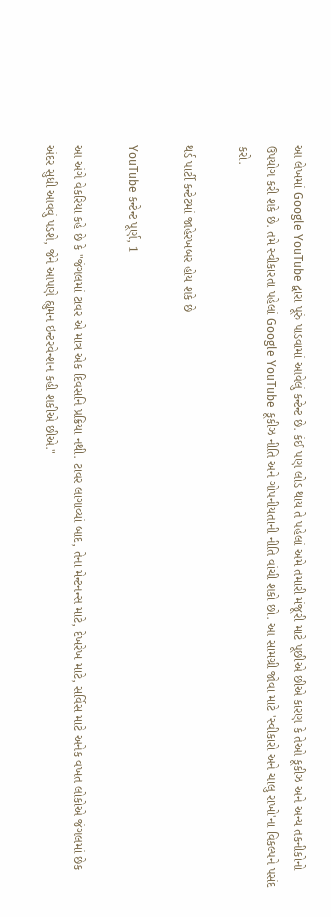આ લેખમાં Google YouTube દ્વારા પૂરું પાડવામાં આવેલું કન્ટેન્ટ છે. કંઈ પણ લોડ થાય તે પહેલાં અમે તમારી મંજૂરી માટે પૂછીએ છીએ કારણ કે તેઓ કૂકીઝ અને અન્ય તકનીકોનો ઉપયોગ કરી શકે છે. તમે સ્વીકારતા પહેલાં Google YouTube કૂકીઝ નીતિ અને ગોપનીયતાની નીતિ વાંચી શકો છો. આ સામગ્રી જોવા માટે 'સ્વીકારો અને ચાલુ રાખો'ના વિકલ્પને પસંદ કરો.

થર્ડ પાર્ટી કન્ટેટમાં જાહેરખબર હોય શકે છે

YouTube કન્ટેન્ટ પૂર્ણ, 1

આ અંગે વેકરિયા કહે છે કે "જંગલમાં ટાવર એ માત્ર એક દિવસનિ પ્રક્રિયા નથી. ટાવર લાગાવ્યાં બાદ, તેના મેન્ટનન્સ માટે, દેખરેખ માટે, સર્વિસ માટે અનેક વખત લોકોએ જંગલમાં છેક અંદર સુધી આવવું પડશે, જેને આપણે હ્યુમન ઇન્ટરવેન્શન કહી શકીએ છીએ."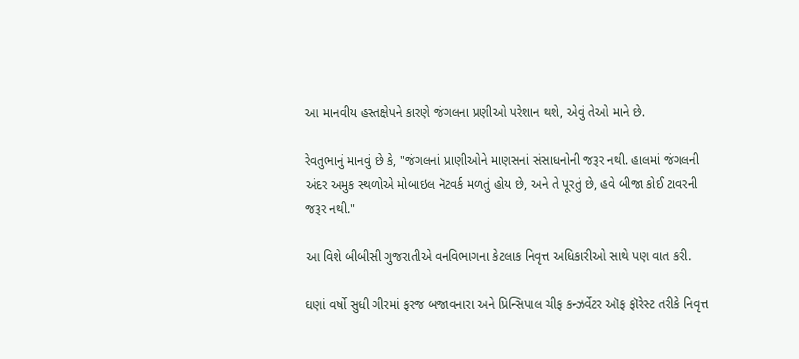આ માનવીય હસ્તક્ષેપને કારણે જંગલના પ્રણીઓ પરેશાન થશે, એવું તેઓ માને છે.

રેવતુભાનું માનવું છે કે, "જંગલનાં પ્રાણીઓને માણસનાં સંસાધનોની જરૂર નથી. હાલમાં જંગલની અંદર અમુક સ્થળોએ મોબાઇલ નૅટવર્ક મળતું હોય છે, અને તે પૂરતું છે, હવે બીજા કોઈ ટાવરની જરૂર નથી."

આ વિશે બીબીસી ગુજરાતીએ વનવિભાગના કેટલાક નિવૃત્ત અધિકારીઓ સાથે પણ વાત કરી.

ઘણાં વર્ષો સુધી ગીરમાં ફરજ બજાવનારા અને પ્રિન્સિપાલ ચીફ કન્ઝર્વેટર ઑફ ફૉરેસ્ટ તરીકે નિવૃત્ત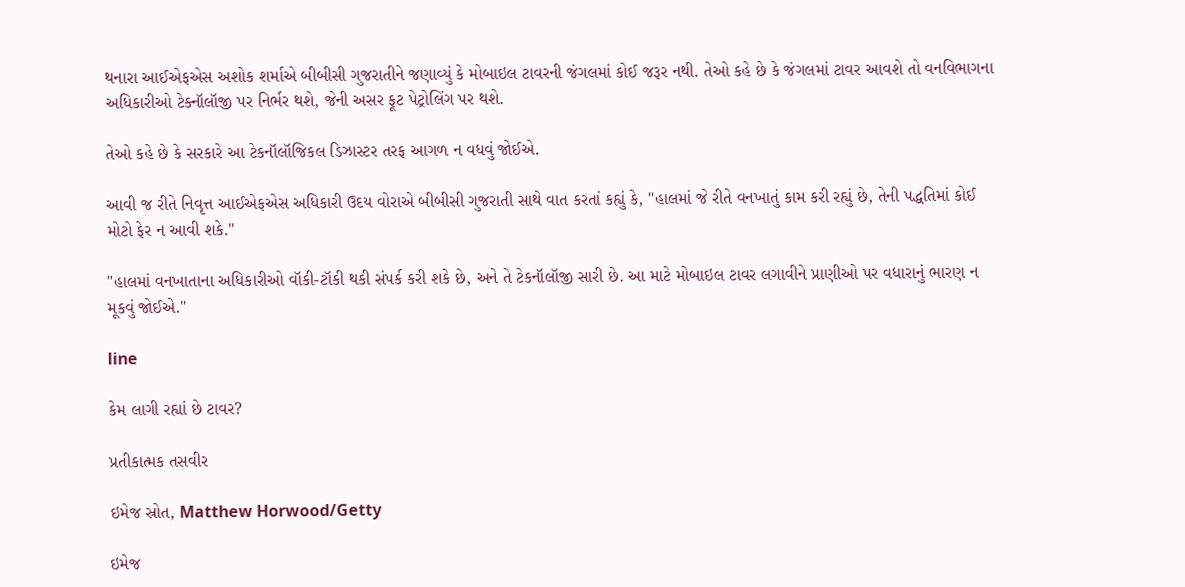થનારા આઈએફએસ અશોક શર્માએ બીબીસી ગુજરાતીને જણાવ્યું કે મોબાઇલ ટાવરની જંગલમાં કોઈ જરૂર નથી. તેઓ કહે છે કે જંગલમાં ટાવર આવશે તો વનવિભાગના અધિકારીઓ ટેક્નૉલૉજી પર નિર્ભર થશે, જેની અસર ફૂટ પેટ્રોલિંગ પર થશે.

તેઓ કહે છે કે સરકારે આ ટેકનૉલૉજિકલ ડિઝાસ્ટર તરફ આગળ ન વધવું જોઈએ.

આવી જ રીતે નિવૃત્ત આઈએફએસ અધિકારી ઉદય વોરાએ બીબીસી ગુજરાતી સાથે વાત કરતાં કહ્યું કે, "હાલમાં જે રીતે વનખાતું કામ કરી રહ્યું છે, તેની પદ્ધતિમાં કોઈ મોટો ફેર ન આવી શકે."

"હાલમાં વનખાતાના અધિકારીઓ વૉકી-ટૉકી થકી સંપર્ક કરી શકે છે, અને તે ટેકનૉલૉજી સારી છે. આ માટે મોબાઇલ ટાવર લગાવીને પ્રાણીઓ પર વધારાનું ભારણ ન મૂકવું જોઈએ."

line

કેમ લાગી રહ્યાં છે ટાવર?

પ્રતીકાત્મક તસવીર

ઇમેજ સ્રોત, Matthew Horwood/Getty

ઇમેજ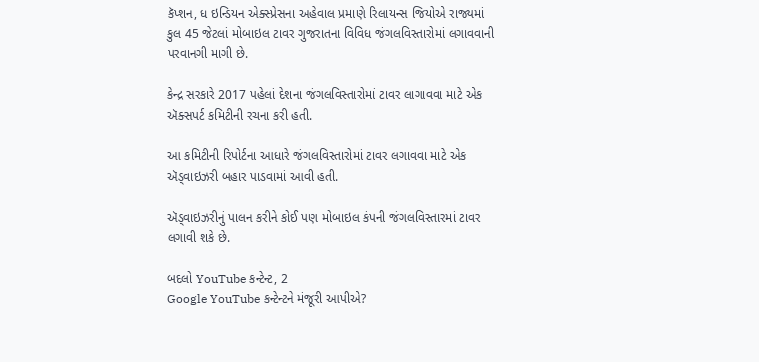કૅપ્શન, ધ ઇન્ડિયન એક્સ્પ્રેસના અહેવાલ પ્રમાણે રિલાયન્સ જિયોએ રાજ્યમાં કુલ 45 જેટલાં મોબાઇલ ટાવર ગુજરાતના વિવિધ જંગલવિસ્તારોમાં લગાવવાની પરવાનગી માગી છે.

કેન્દ્ર સરકારે 2017 પહેલાં દેશના જંગલવિસ્તારોમાં ટાવર લાગાવવા માટે એક ઍક્સપર્ટ કમિટીની રચના કરી હતી.

આ કમિટીની રિપોર્ટના આધારે જંગલવિસ્તારોમાં ટાવર લગાવવા માટે એક ઍડ્વાઇઝરી બહાર પાડવામાં આવી હતી.

ઍડ્વાઇઝરીનું પાલન કરીને કોઈ પણ મોબાઇલ કંપની જંગલવિસ્તારમાં ટાવર લગાવી શકે છે.

બદલો YouTube કન્ટેન્ટ, 2
Google YouTube કન્ટેન્ટને મંજૂરી આપીએ?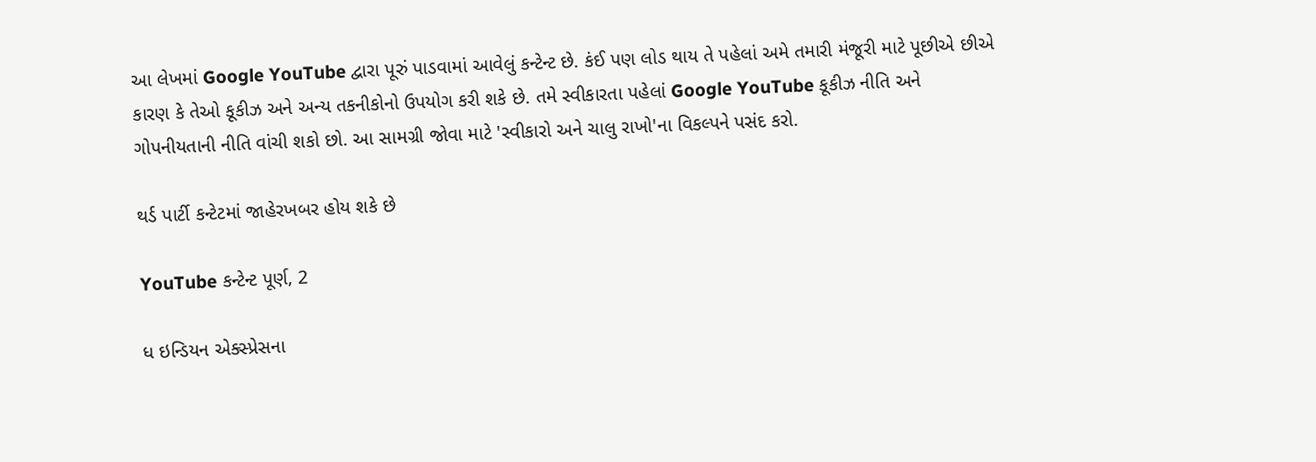આ લેખમાં Google YouTube દ્વારા પૂરું પાડવામાં આવેલું કન્ટેન્ટ છે. કંઈ પણ લોડ થાય તે પહેલાં અમે તમારી મંજૂરી માટે પૂછીએ છીએ કારણ કે તેઓ કૂકીઝ અને અન્ય તકનીકોનો ઉપયોગ કરી શકે છે. તમે સ્વીકારતા પહેલાં Google YouTube કૂકીઝ નીતિ અને ગોપનીયતાની નીતિ વાંચી શકો છો. આ સામગ્રી જોવા માટે 'સ્વીકારો અને ચાલુ રાખો'ના વિકલ્પને પસંદ કરો.

થર્ડ પાર્ટી કન્ટેટમાં જાહેરખબર હોય શકે છે

YouTube કન્ટેન્ટ પૂર્ણ, 2

ધ ઇન્ડિયન એક્સ્પ્રેસના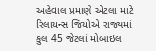અહેવાલ પ્રમાણે એટલા માટે રિલાયન્સ જિયોએ રાજ્યમાં કુલ 45 જેટલાં મોબાઇલ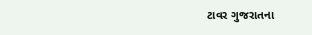ટાવર ગુજરાતના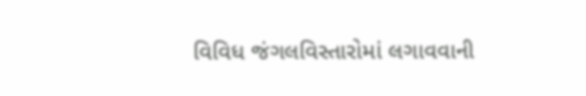વિવિધ જંગલવિસ્તારોમાં લગાવવાની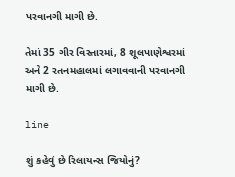પરવાનગી માગી છે.

તેમાં 35 ગીર વિસ્તારમાં, 8 શૂલપાણેશ્વરમાં અને 2 રતનમહાલમાં લગાવવાની પરવાનગી માગી છે.

line

શું કહેવું છે રિલાયન્સ જિયોનું?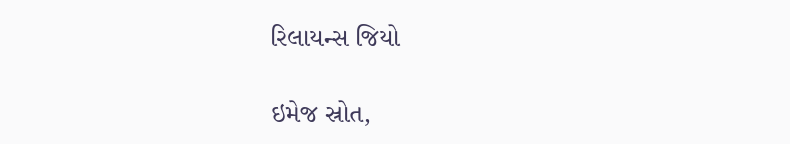રિલાયન્સ જિયો

ઇમેજ સ્રોત,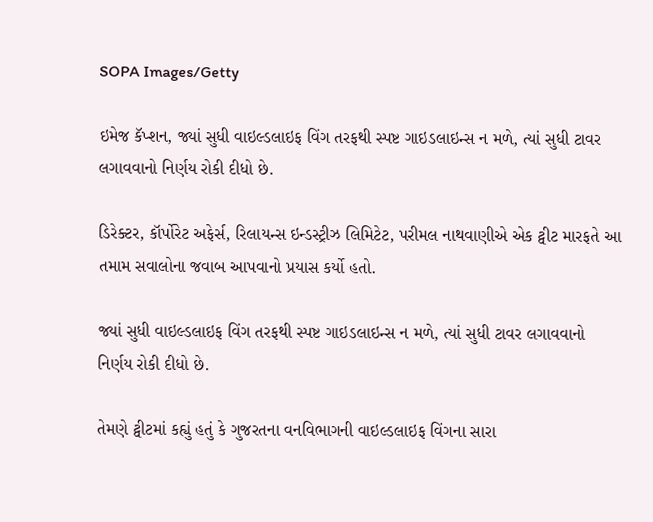SOPA Images/Getty

ઇમેજ કૅપ્શન, જ્યાં સુધી વાઇલ્ડલાઇફ વિંગ તરફથી સ્પષ્ટ ગાઇડલાઇન્સ ન મળે, ત્યાં સુધી ટાવર લગાવવાનો નિર્ણય રોકી દીધો છે.

ડિરેક્ટર, કૉર્પોરેટ અફેર્સ, રિલાયન્સ ઇન્ડસ્ટ્રીઝ લિમિટેટ, પરીમલ નાથવાણીએ એક ટ્વીટ મારફતે આ તમામ સવાલોના જવાબ આપવાનો પ્રયાસ કર્યો હતો.

જ્યાં સુધી વાઇલ્ડલાઇફ વિંગ તરફથી સ્પષ્ટ ગાઇડલાઇન્સ ન મળે, ત્યાં સુધી ટાવર લગાવવાનો નિર્ણય રોકી દીધો છે.

તેમણે ટ્વીટમાં કહ્યું હતું કે ગુજરતના વનવિભાગની વાઇલ્ડલાઇફ વિંગના સારા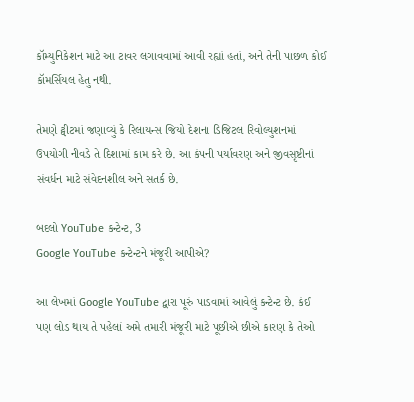કૉમ્યુનિકેશન માટે આ ટાવર લગાવવામાં આવી રહ્યાં હતાં, અને તેની પાછળ કોઈ કૉમર્સિયલ હેતુ નથી.

તેમણે ટ્વીટમાં જણાવ્યું કે રિલાયન્સ જિયો દેશના ડિજિટલ રિવોલ્યુશનમાં ઉપયોગી નીવડે તે દિશામાં કામ કરે છે. આ કંપની પર્યાવરણ અને જીવસૃષ્ટીનાં સંવર્ધન માટે સંવેદનશીલ અને સતર્ક છે.

બદલો YouTube કન્ટેન્ટ, 3
Google YouTube કન્ટેન્ટને મંજૂરી આપીએ?

આ લેખમાં Google YouTube દ્વારા પૂરું પાડવામાં આવેલું કન્ટેન્ટ છે. કંઈ પણ લોડ થાય તે પહેલાં અમે તમારી મંજૂરી માટે પૂછીએ છીએ કારણ કે તેઓ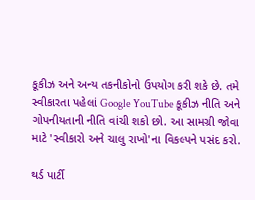કૂકીઝ અને અન્ય તકનીકોનો ઉપયોગ કરી શકે છે. તમે સ્વીકારતા પહેલાં Google YouTube કૂકીઝ નીતિ અને ગોપનીયતાની નીતિ વાંચી શકો છો. આ સામગ્રી જોવા માટે 'સ્વીકારો અને ચાલુ રાખો'ના વિકલ્પને પસંદ કરો.

થર્ડ પાર્ટી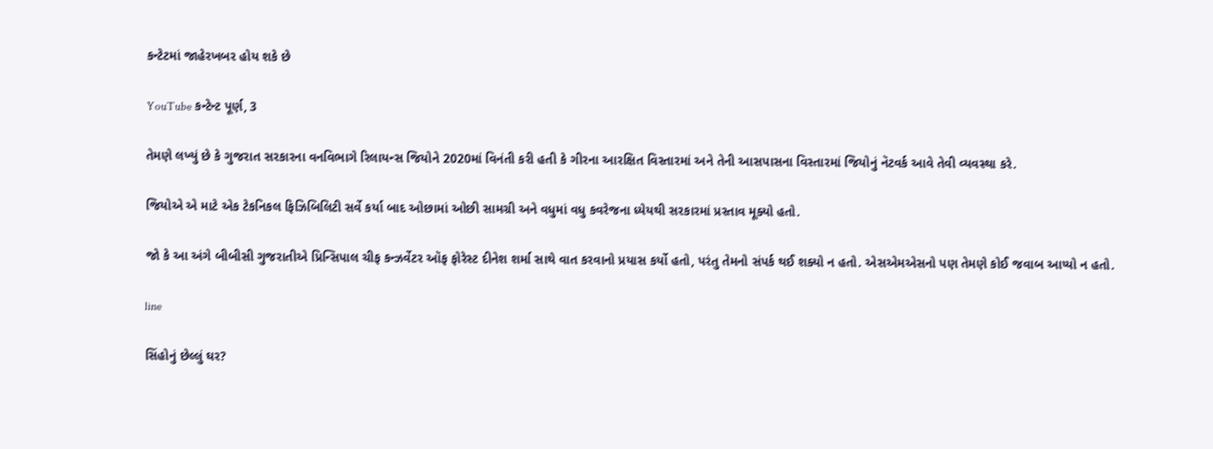કન્ટેટમાં જાહેરખબર હોય શકે છે

YouTube કન્ટેન્ટ પૂર્ણ, 3

તેમણે લખ્યું છે કે ગુજરાત સરકારના વનવિભાગે રિલાયન્સ જિયોને 2020માં વિનંતી કરી હતી કે ગીરના આરક્ષિત વિસ્તારમાં અને તેની આસપાસના વિસ્તારમાં જિયોનું નૅટવર્ક આવે તેવી વ્યવસ્થા કરે.

જિયોએ એ માટે એક ટેકનિકલ ફિઝિબિલિટી સર્વે કર્યા બાદ ઓછામાં ઓછી સામગ્રી અને વધુમાં વધુ કવરેજના ધ્યેયથી સરકારમાં પ્રસ્તાવ મૂક્યો હતો.

જો કે આ અંગે બીબીસી ગુજરાતીએ પ્રિન્સિપાલ ચીફ કન્ઝર્વેટર ઑફ ફોરેસ્ટ દીનેશ શર્મા સાથે વાત કરવાનો પ્રયાસ કર્યો હતો, પરંતુ તેમનો સંપર્ક થઈ શક્યો ન હતો. એસએમએસનો પણ તેમણે કોઈ જવાબ આપ્યો ન હતો.

line

સિંહોનું છેલ્લું ઘર?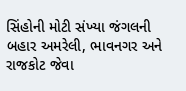સિંહોની મોટી સંખ્યા જંગલની બહાર અમરેલી, ભાવનગર અને રાજકોટ જેવા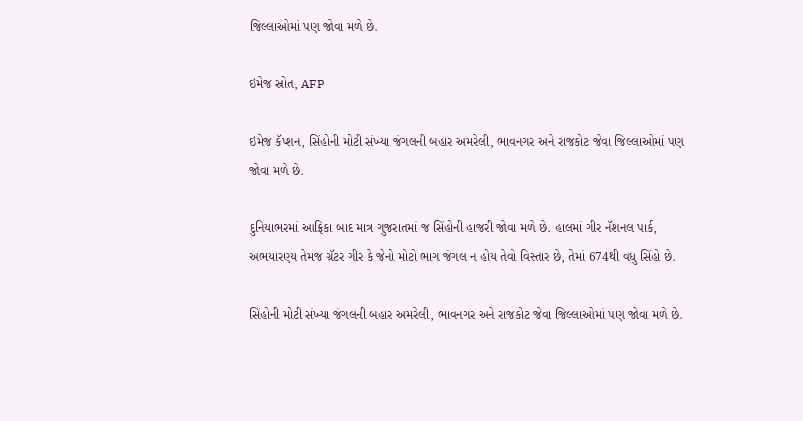જિલ્લાઓમાં પણ જોવા મળે છે.

ઇમેજ સ્રોત, AFP

ઇમેજ કૅપ્શન, સિંહોની મોટી સંખ્યા જંગલની બહાર અમરેલી, ભાવનગર અને રાજકોટ જેવા જિલ્લાઓમાં પણ જોવા મળે છે.

દુનિયાભરમાં આફ્રિકા બાદ માત્ર ગુજરાતમાં જ સિંહોની હાજરી જોવા મળે છે. હાલમાં ગીર નૅશનલ પાર્ક, અભયારણ્ય તેમજ ગ્રૅટર ગીર કે જેનો મોટો ભાગ જંગલ ન હોય તેવો વિસ્તાર છે, તેમાં 674થી વધુ સિંહો છે.

સિંહોની મોટી સંખ્યા જંગલની બહાર અમરેલી, ભાવનગર અને રાજકોટ જેવા જિલ્લાઓમાં પણ જોવા મળે છે.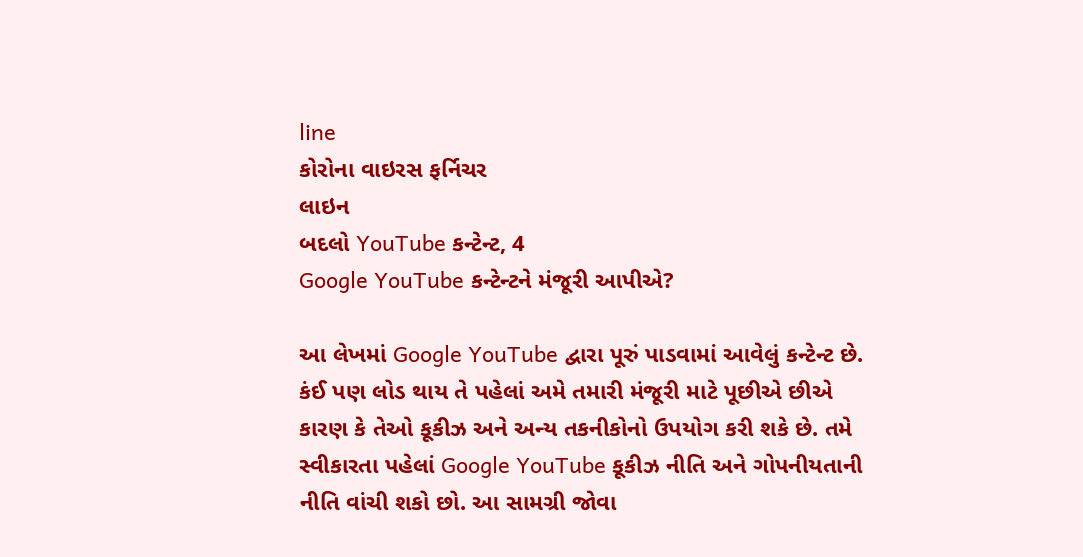line
કોરોના વાઇરસ ફર્નિચર
લાઇન
બદલો YouTube કન્ટેન્ટ, 4
Google YouTube કન્ટેન્ટને મંજૂરી આપીએ?

આ લેખમાં Google YouTube દ્વારા પૂરું પાડવામાં આવેલું કન્ટેન્ટ છે. કંઈ પણ લોડ થાય તે પહેલાં અમે તમારી મંજૂરી માટે પૂછીએ છીએ કારણ કે તેઓ કૂકીઝ અને અન્ય તકનીકોનો ઉપયોગ કરી શકે છે. તમે સ્વીકારતા પહેલાં Google YouTube કૂકીઝ નીતિ અને ગોપનીયતાની નીતિ વાંચી શકો છો. આ સામગ્રી જોવા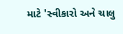માટે 'સ્વીકારો અને ચાલુ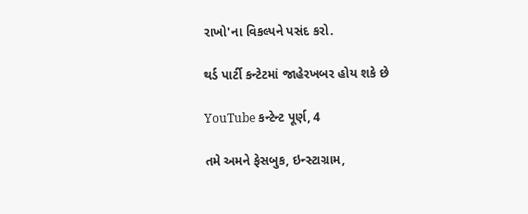રાખો'ના વિકલ્પને પસંદ કરો.

થર્ડ પાર્ટી કન્ટેટમાં જાહેરખબર હોય શકે છે

YouTube કન્ટેન્ટ પૂર્ણ, 4

તમે અમને ફેસબુક, ઇન્સ્ટાગ્રામ,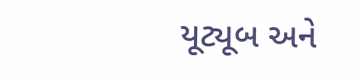યૂટ્યૂબ અને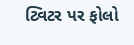ટ્વિટર પર ફોલો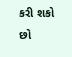કરી શકો છો